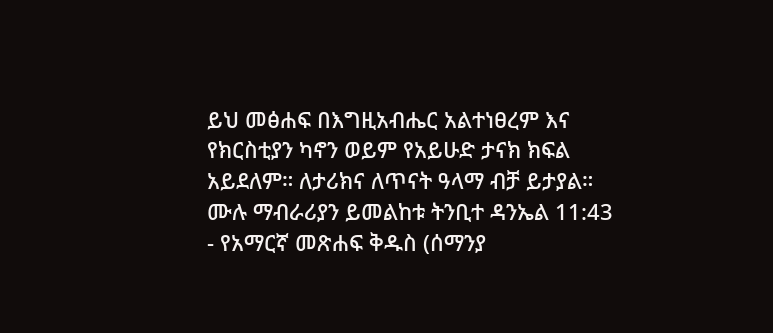ይህ መፅሐፍ በእግዚአብሔር አልተነፀረም እና የክርስቲያን ካኖን ወይም የአይሁድ ታናክ ክፍል አይደለም። ለታሪክና ለጥናት ዓላማ ብቻ ይታያል። ሙሉ ማብራሪያን ይመልከቱ ትንቢተ ዳንኤል 11:43 - የአማርኛ መጽሐፍ ቅዱስ (ሰማንያ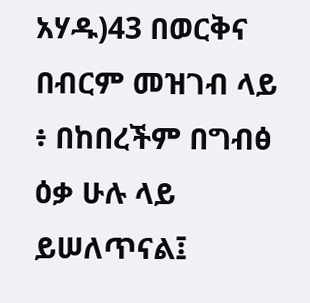አሃዱ)43 በወርቅና በብርም መዝገብ ላይ ፥ በከበረችም በግብፅ ዕቃ ሁሉ ላይ ይሠለጥናል፤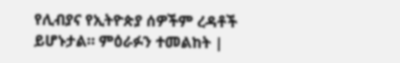የሊብያና የኢትዮጵያ ሰዎችም ረዳቶች ይሆኑታል። ምዕራፉን ተመልከት |